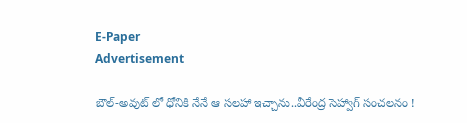E-Paper
Advertisement

బౌల్-అవుట్ లో ధోనికి నేనే ఆ స‌ల‌హా ఇచ్చాను..వీరేంద్ర సెహ్వాగ్ సంచ‌ల‌నం !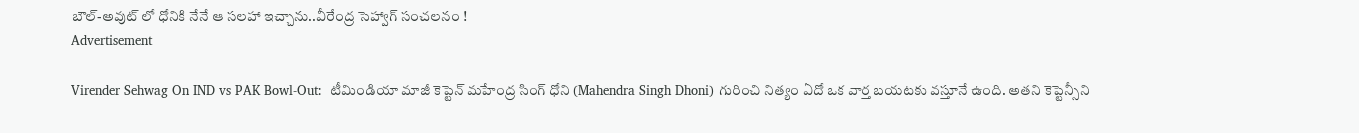బౌల్-అవుట్ లో ధోనికి నేనే ఆ స‌ల‌హా ఇచ్చాను..వీరేంద్ర సెహ్వాగ్ సంచ‌ల‌నం !
Advertisement

Virender Sehwag On IND vs PAK Bowl-Out:  టీమిండియా మాజీ కెప్టెన్ మహేంద్ర సింగ్ ధోని (Mahendra Singh Dhoni) గురించి నిత్యం ఏదో ఒక వార్త బయటకు వస్తూనే ఉంది. అతని కెప్టెన్సీని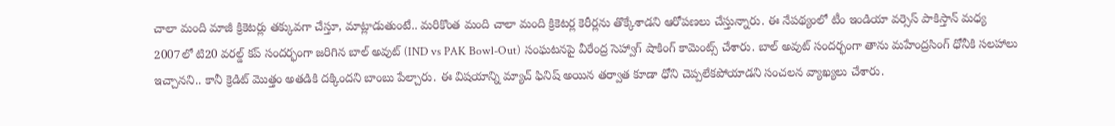చాలా మంది మాజీ క్రికెటర్లు తక్కువగా చేస్తూ, మాట్లాడుతుంటే.. మరికొంత మంది చాలా మంది క్రికెటర్ల కెరీర్లను తొక్కేశాడని ఆరోపణలు చేస్తున్నారు. ఈ నేపథ్యంలో టీం ఇండియా వర్సెస్ పాకిస్తాన్ మధ్య 2007లో టి20 వరల్డ్ కప్ సందర్భంగా జరిగిన బాల్ అవుట్ (IND vs PAK Bowl-Out) సంఘటనపై వీరేంద్ర సెహ్వాగ్ షాకింగ్ కామెంట్స్ చేశారు. బాల్ అవుట్ సందర్భంగా తాను మహేంద్రసింగ్ ధోనీకి సలహాలు ఇచ్చానని.. కానీ క్రెడిట్ మొత్తం అతడికి దక్కిందని బాంబు పేల్చారు. ఈ విషయాన్ని మ్యాచ్ ఫినిష్ అయిన తర్వాత కూడా ధోని చెప్పలేకపోయాడని సంచలన వ్యాఖ్యలు చేశారు.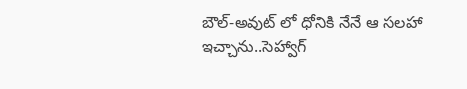బౌల్-అవుట్ లో ధోనికి నేనే ఆ స‌ల‌హా ఇచ్చాను..సెహ్వాగ్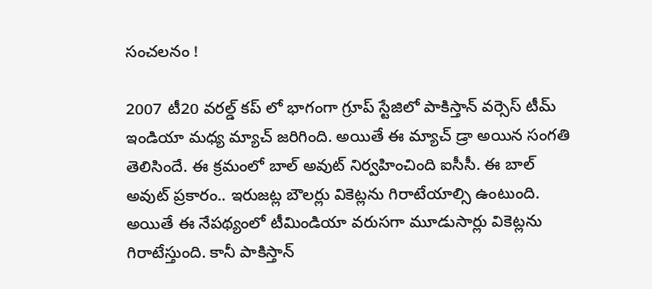సంచ‌ల‌నం !

2007 టీ20 వరల్డ్ కప్ లో భాగంగా గ్రూప్ స్టేజిలో పాకిస్తాన్ వర్సెస్ టీమ్ ఇండియా మధ్య మ్యాచ్ జరిగింది. అయితే ఈ మ్యాచ్ డ్రా అయిన సంగతి తెలిసిందే. ఈ క్రమంలో బాల్ అవుట్ నిర్వహించింది ఐసీసీ. ఈ బాల్ అవుట్ ప్రకారం.. ఇరుజట్ల బౌలర్లు వికెట్లను గిరాటేయాల్సి ఉంటుంది. అయితే ఈ నేపథ్యంలో టీమిండియా వరుసగా మూడుసార్లు వికెట్లను గిరాటేస్తుంది. కానీ పాకిస్తాన్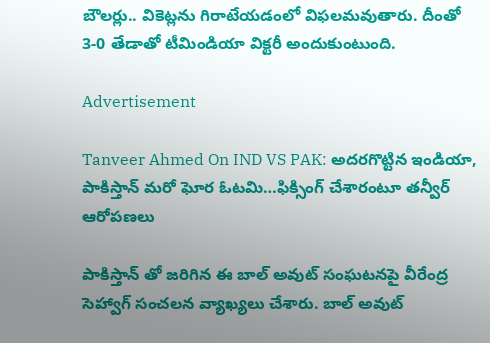బౌలర్లు.. వికెట్లను గిరాటేయడంలో విఫలమవుతారు. దీంతో 3-0 తేడాతో టీమిండియా విక్టరీ అందుకుంటుంది.

Advertisement

Tanveer Ahmed On IND VS PAK: అదరగొట్టిన ఇండియా, పాకిస్తాన్ మరో ఘోర ఓటమి…ఫిక్సింగ్ చేశారంటూ త‌న్వీర్ ఆరోప‌ణ‌లు

పాకిస్తాన్ తో జరిగిన ఈ బాల్ అవుట్ సంఘటనపై వీరేంద్ర సెహ్వాగ్ సంచలన వ్యాఖ్యలు చేశారు. బాల్ అవుట్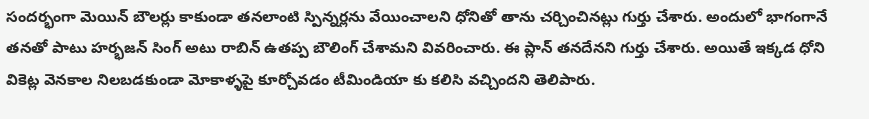సందర్భంగా మెయిన్ బౌలర్లు కాకుండా తనలాంటి స్పిన్నర్లను వేయించాలని ధోనితో తాను చర్చించినట్లు గుర్తు చేశారు. అందులో భాగంగానే తనతో పాటు హర్భజన్ సింగ్ అటు రాబిన్ ఉతప్ప బౌలింగ్ చేశామని వివరించారు. ఈ ప్లాన్ తనదేనని గుర్తు చేశారు. అయితే ఇక్కడ ధోని వికెట్ల వెనకాల నిలబడకుండా మోకాళ్ళపై కూర్చోవడం టీమిండియా కు కలిసి వచ్చిందని తెలిపారు.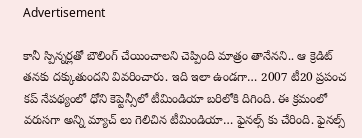Advertisement

కానీ స్పిన్నర్లతో బౌలింగ్ చేయించాలని చెప్పింది మాత్రం తానేనని.. ఆ క్రెడిట్ తనకు దక్కుతుందని వివరించారు. ఇది ఇలా ఉండగా… 2007 టీ20 ప్రపంచ కప్ నేపథ్యంలో ధోని కెప్టెన్సీలో టీమిండియా బరిలోకి దిగింది. ఈ క్రమంలో వరుసగా అన్ని మ్యాచ్ లు గెలిచిన టీమిండియా… ఫైనల్స్ కు చేరింది. ఫైనల్స్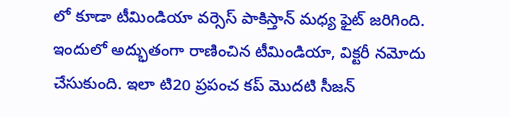లో కూడా టీమిండియా వర్సెస్ పాకిస్తాన్ మధ్య ఫైట్ జరిగింది. ఇందులో అద్భుతంగా రాణించిన టీమిండియా, విక్టరీ నమోదు చేసుకుంది. ఇలా టి20 ప్రపంచ కప్ మొదటి సీజన్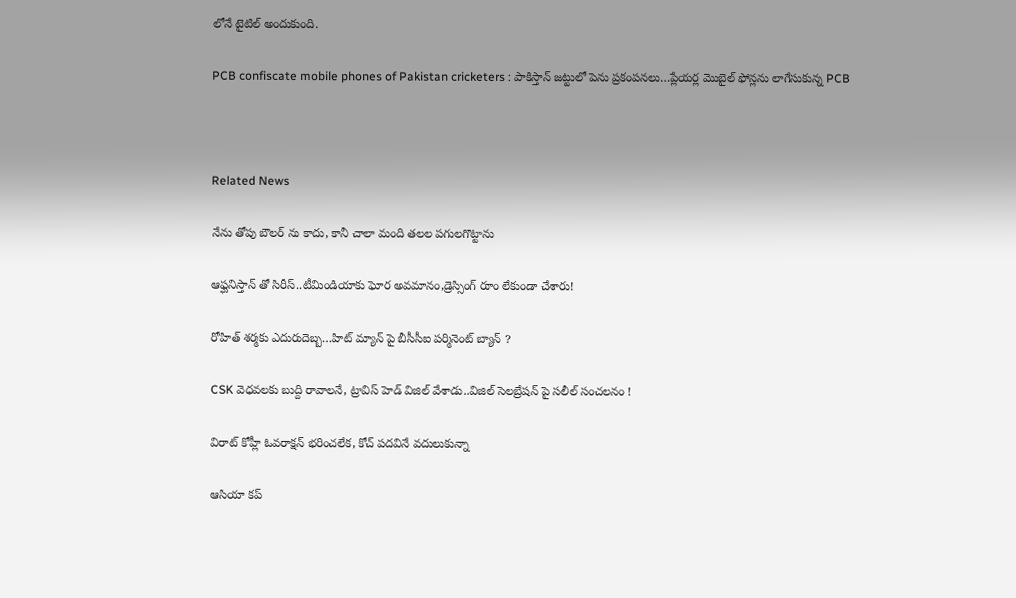లోనే టైటిల్ అందుకుంది.

PCB confiscate mobile phones of Pakistan cricketers : పాకిస్తాన్ జ‌ట్టులో పెను ప్ర‌కంప‌న‌లు…ప్లేయ‌ర్ల మొబైల్ ఫోన్లను లాగేసుకున్న PCB



Related News

నేను తోపు బౌల‌ర్ ను కాదు, కానీ చాలా మంది త‌ల‌ల ప‌గుల‌గొట్టాను

ఆఫ్ఘనిస్తాన్ తో సిరీస్..టీమిండియాకు ఘోర అవ‌మానం,డ్రెస్సింగ్ రూం లేకుండా చేశారు!

రోహిత్ శ‌ర్మ‌కు ఎదురుదెబ్బ‌…హిట్ మ్యాన్ పై బీసీసీఐ ప‌ర్మినెంట్ బ్యాన్ ?

CSK వెధ‌వ‌ల‌కు బుద్ది రావాల‌నే, ట్రావిస్ హెడ్ విజిల్ వేశాడు..విజిల్ సెలబ్రేషన్ పై సలీల్ సంచ‌ల‌నం !

విరాట్ కోహ్లీ ఓవ‌రాక్ష‌న్ భ‌రించ‌లేక‌, కోచ్ ప‌ద‌వినే వ‌దులుకున్నా

ఆసియా క‌ప్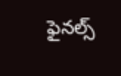ఫైన‌ల్స్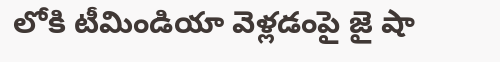లోకి టీమిండియా వెళ్ల‌డంపై జై షా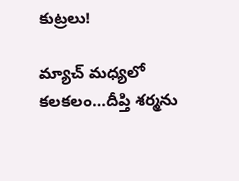కుట్ర‌లు!

మ్యాచ్ మ‌ధ్య‌లో క‌ల‌క‌లం…దీప్తి శర్మను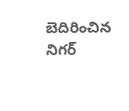బెదిరించిన‌ నిగర్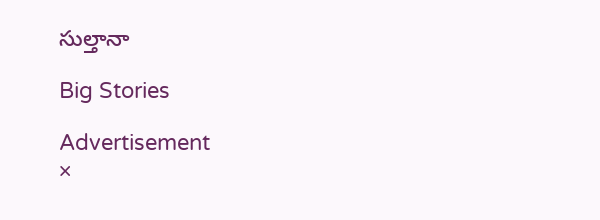సుల్తానా

Big Stories

Advertisement
×